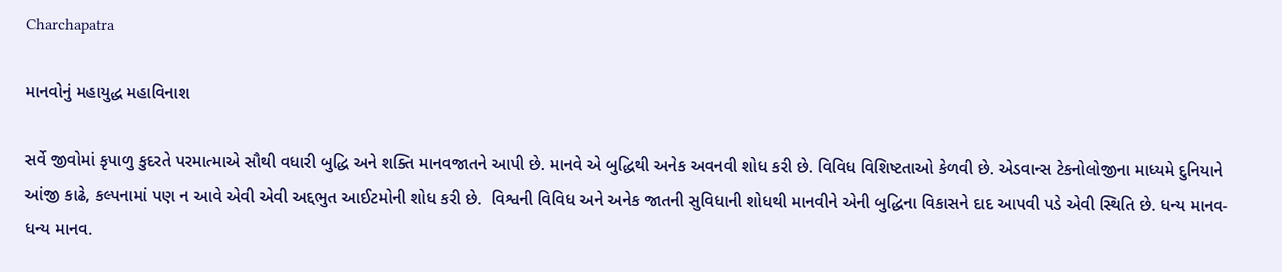Charchapatra

માનવોનું મહાયુદ્ધ મહાવિનાશ

સર્વે જીવોમાં કૃપાળુ કુદરતે પરમાત્માએ સૌથી વધારી બુદ્ધિ અને શક્તિ માનવજાતને આપી છે. માનવે એ બુદ્ધિથી અનેક અવનવી શોધ કરી છે. વિવિધ વિશિષ્ટતાઓ કેળવી છે. એડવાન્સ ટેકનોલોજીના માધ્યમે દુનિયાને આંજી કાઢે, કલ્પનામાં પણ ન આવે એવી એવી અદ્દભુત આઈટમોની શોધ કરી છે.  વિશ્વની વિવિધ અને અનેક જાતની સુવિધાની શોધથી માનવીને એની બુદ્ધિના વિકાસને દાદ આપવી પડે એવી સ્થિતિ છે. ધન્ય માનવ-ધન્ય માનવ.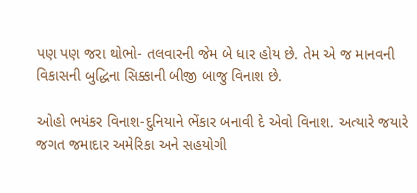પણ પણ જરા થોભો- તલવારની જેમ બે ધાર હોય છે. તેમ એ જ માનવની વિકાસની બુદ્ધિના સિક્કાની બીજી બાજુ વિનાશ છે.

ઓહો ભયંકર વિનાશ-દુનિયાને ભેંકાર બનાવી દે એવો વિનાશ. અત્યારે જયારે જગત જમાદાર અમેરિકા અને સહયોગી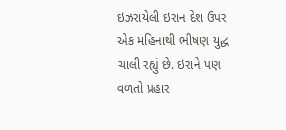ઇઝરાયેલી ઇરાન દેશ ઉપર એક મહિનાથી ભીષણ યુદ્ધ ચાલી રહ્યું છે. ઇરાને પણ વળતો પ્રહાર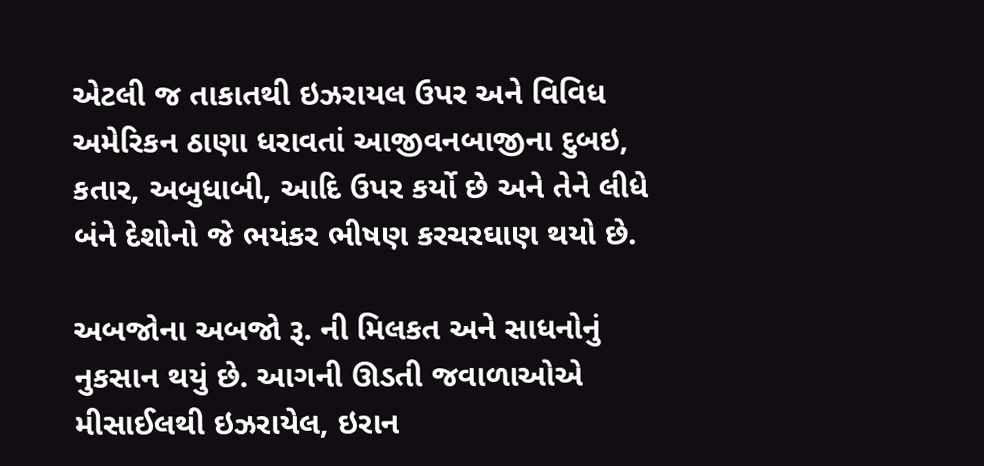એટલી જ તાકાતથી ઇઝરાયલ ઉપર અને વિવિધ અમેરિકન ઠાણા ધરાવતાં આજીવનબાજીના દુબઇ, કતાર, અબુધાબી, આદિ ઉપર કર્યો છે અને તેને લીધે બંને દેશોનો જે ભયંકર ભીષણ કરચરઘાણ થયો છે.

અબજોના અબજો રૂ. ની મિલકત અને સાધનોનું નુકસાન થયું છે. આગની ઊડતી જવાળાઓએ મીસાઈલથી ઇઝરાયેલ, ઇરાન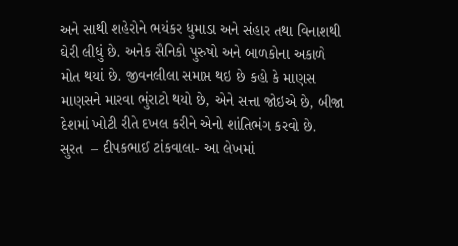અને સાથી શહેરોને ભયંકર ધુમાડા અને સંહાર તથા વિનાશથી ઘેરી લીધું છે. અનેક સૈનિકો પુરુષો અને બાળકોના અકાળે મોત થયાં છે. જીવનલીલા સમાપ્ત થઇ છે કહો કે માણસ માણસને મારવા ભુંરાટો થયો છે, એને સત્તા જોઇએ છે, બીજા દેશમાં ખોટી રીતે દખલ કરીને એનો શાંતિભંગ કરવો છે.
સુરત  – દીપકભાઈ ટાંકવાલા- આ લેખમાં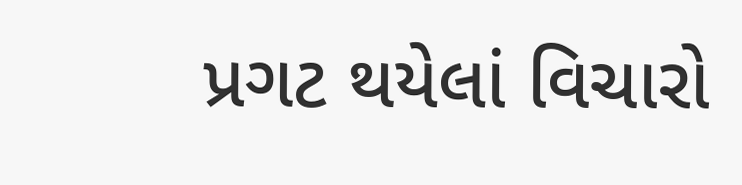પ્રગટ થયેલાં વિચારો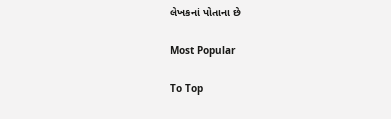લેખકનાં પોતાના છે

Most Popular

To Top